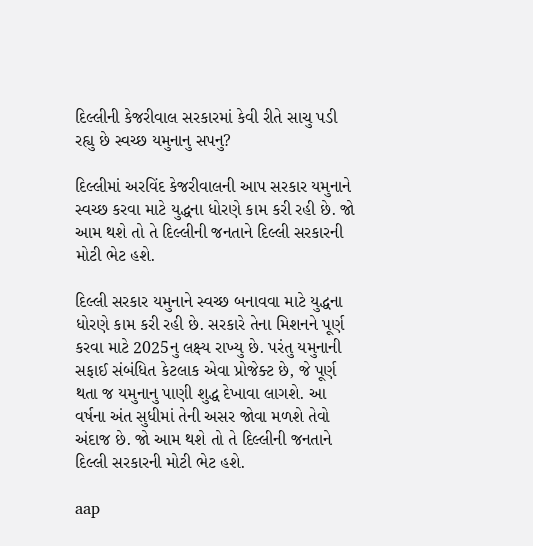દિલ્લીની કેજરીવાલ સરકારમાં કેવી રીતે સાચુ પડી રહ્યુ છે સ્વચ્છ યમુનાનુ સપનુ?

દિલ્લીમાં અરવિંદ કેજરીવાલની આપ સરકાર યમુનાને સ્વચ્છ કરવા માટે યુદ્ધના ધોરણે કામ કરી રહી છે. જો આમ થશે તો તે દિલ્લીની જનતાને દિલ્લી સરકારની મોટી ભેટ હશે.

દિલ્લી સરકાર યમુનાને સ્વચ્છ બનાવવા માટે યુદ્ધના ધોરણે કામ કરી રહી છે. સરકારે તેના મિશનને પૂર્ણ કરવા માટે 2025નુ લક્ષ્ય રાખ્યુ છે. પરંતુ યમુનાની સફાઈ સંબંધિત કેટલાક એવા પ્રોજેક્ટ છે, જે પૂર્ણ થતા જ યમુનાનુ પાણી શુદ્ધ દેખાવા લાગશે. આ વર્ષના અંત સુધીમાં તેની અસર જોવા મળશે તેવો અંદાજ છે. જો આમ થશે તો તે દિલ્લીની જનતાને દિલ્લી સરકારની મોટી ભેટ હશે.

aap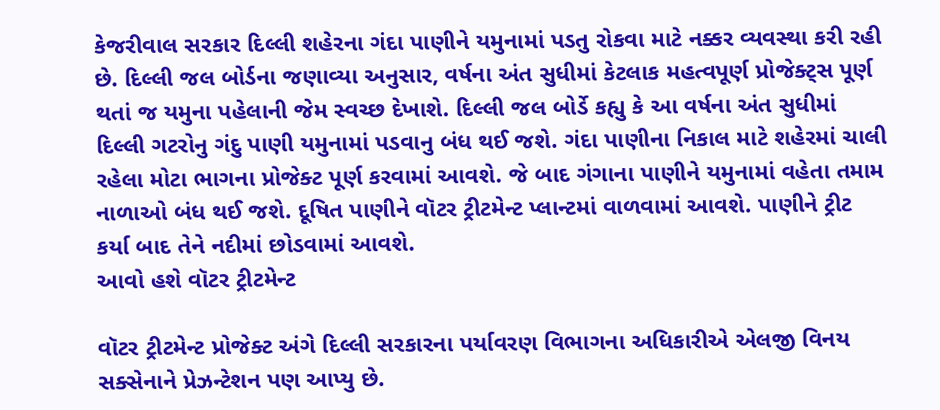કેજરીવાલ સરકાર દિલ્લી શહેરના ગંદા પાણીને યમુનામાં પડતુ રોકવા માટે નક્કર વ્યવસ્થા કરી રહી છે. દિલ્લી જલ બોર્ડના જણાવ્યા અનુસાર, વર્ષના અંત સુધીમાં કેટલાક મહત્વપૂર્ણ પ્રોજેક્ટ્સ પૂર્ણ થતાં જ યમુના પહેલાની જેમ સ્વચ્છ દેખાશે. દિલ્લી જલ બોર્ડે કહ્યુ કે આ વર્ષના અંત સુધીમાં દિલ્લી ગટરોનુ ગંદુ પાણી યમુનામાં પડવાનુ બંધ થઈ જશે. ગંદા પાણીના નિકાલ માટે શહેરમાં ચાલી રહેલા મોટા ભાગના પ્રોજેક્ટ પૂર્ણ કરવામાં આવશે. જે બાદ ગંગાના પાણીને યમુનામાં વહેતા તમામ નાળાઓ બંધ થઈ જશે. દૂષિત પાણીને વૉટર ટ્રીટમેન્ટ પ્લાન્ટમાં વાળવામાં આવશે. પાણીને ટ્રીટ કર્યા બાદ તેને નદીમાં છોડવામાં આવશે.
આવો હશે વૉટર ટ્રીટમેન્ટ

વૉટર ટ્રીટમેન્ટ પ્રોજેક્ટ અંગે દિલ્લી સરકારના પર્યાવરણ વિભાગના અધિકારીએ એલજી વિનય સક્સેનાને પ્રેઝન્ટેશન પણ આપ્યુ છે.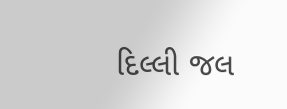દિલ્લી જલ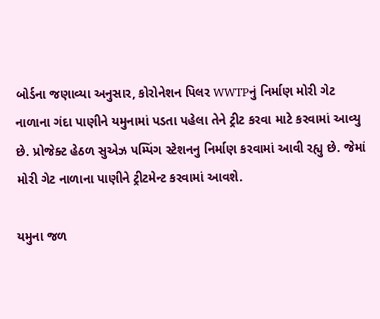બોર્ડના જણાવ્યા અનુસાર, કોરોનેશન પિલર WWTPનું નિર્માણ મોરી ગેટ નાળાના ગંદા પાણીને યમુનામાં પડતા પહેલા તેને ટ્રીટ કરવા માટે કરવામાં આવ્યુ છે. પ્રોજેક્ટ હેઠળ સુએઝ પમ્પિંગ સ્ટેશનનુ નિર્માણ કરવામાં આવી રહ્યુ છે. જેમાં મોરી ગેટ નાળાના પાણીને ટ્રીટમેન્ટ કરવામાં આવશે.

યમુના જળ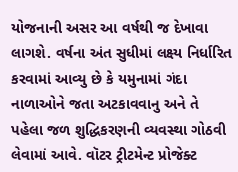યોજનાની અસર આ વર્ષથી જ દેખાવા લાગશે. વર્ષના અંત સુધીમાં લક્ષ્ય નિર્ધારિત કરવામાં આવ્યુ છે કે યમુનામાં ગંદા નાળાઓને જતા અટકાવવાનુ અને તે પહેલા જળ શુદ્ધિકરણની વ્યવસ્થા ગોઠવી લેવામાં આવે. વૉટર ટ્રીટમેન્ટ પ્રોજેક્ટ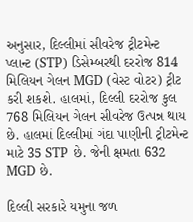અનુસાર, દિલ્લીમાં સીવરેજ ટ્રીટમેન્ટ પ્લાન્ટ (STP) ડિસેમ્બરથી દરરોજ 814 મિલિયન ગેલન MGD (વેસ્ટ વોટર) ટ્રીટ કરી શકશે. હાલમાં, દિલ્લી દરરોજ કુલ 768 મિલિયન ગેલન સીવરેજ ઉત્પન્ન થાય છે. હાલમાં દિલ્લીમાં ગંદા પાણીની ટ્રીટમેન્ટ માટે 35 STP છે. જેની ક્ષમતા 632 MGD છે.

દિલ્લી સરકારે યમુના જળ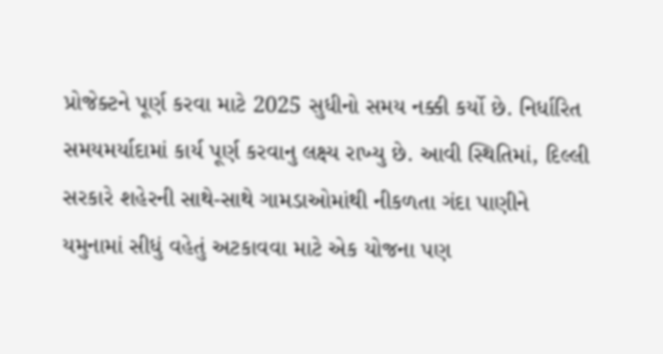પ્રોજેક્ટને પૂર્ણ કરવા માટે 2025 સુધીનો સમય નક્કી કર્યો છે. નિર્ધારિત સમયમર્યાદામાં કાર્ય પૂર્ણ કરવાનુ લક્ષ્ય રાખ્યુ છે. આવી સ્થિતિમાં, દિલ્લી સરકારે શહેરની સાથે-સાથે ગામડાઓમાંથી નીકળતા ગંદા પાણીને યમુનામાં સીધું વહેતું અટકાવવા માટે એક યોજના પણ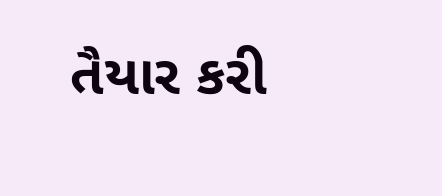તૈયાર કરી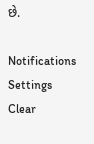છે.

Notifications
Settings
Clear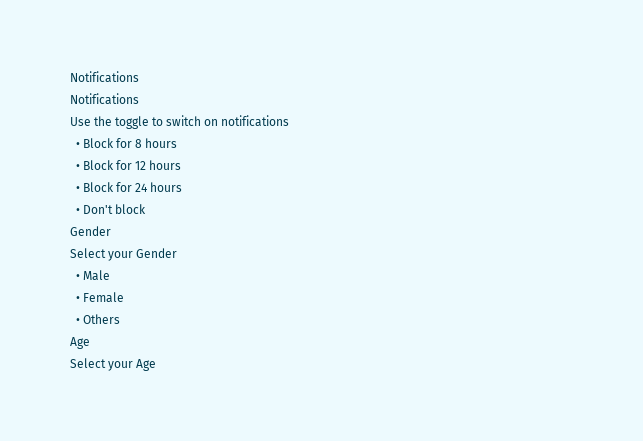Notifications
Notifications
Use the toggle to switch on notifications
  • Block for 8 hours
  • Block for 12 hours
  • Block for 24 hours
  • Don't block
Gender
Select your Gender
  • Male
  • Female
  • Others
Age
Select your Age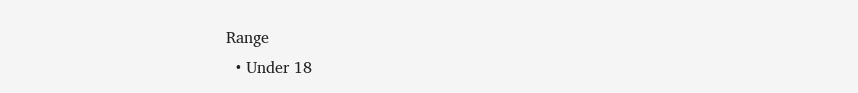Range
  • Under 18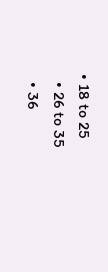• 18 to 25
  • 26 to 35
  • 36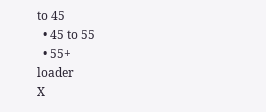to 45
  • 45 to 55
  • 55+
loader
X